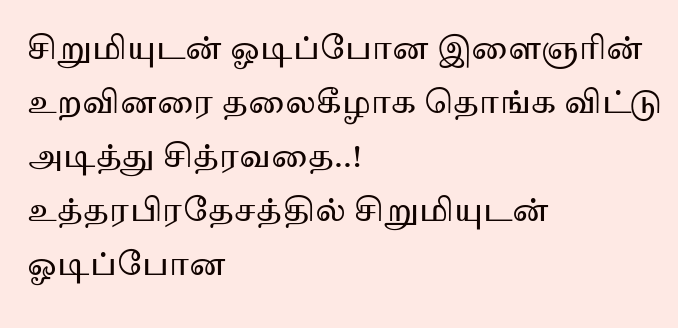சிறுமியுடன் ஓடிப்போன இளைஞரின் உறவினரை தலைகீழாக தொங்க விட்டு அடித்து சித்ரவதை..!
உத்தரபிரதேசத்தில் சிறுமியுடன் ஓடிப்போன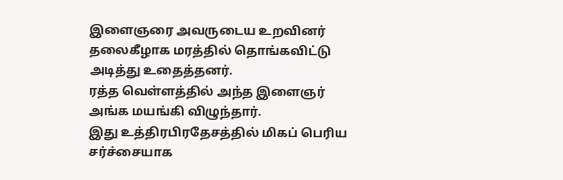இளைஞரை அவருடைய உறவினர் தலைகீழாக மரத்தில் தொங்கவிட்டு அடித்து உதைத்தனர்.
ரத்த வெள்ளத்தில் அந்த இளைஞர் அங்க மயங்கி விழுந்தார்.
இது உத்திரபிரதேசத்தில் மிகப் பெரிய சர்ச்சையாக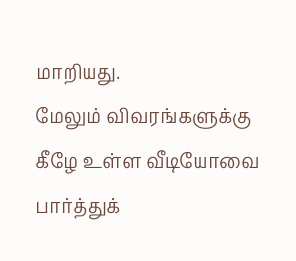மாறியது.
மேலும் விவரங்களுக்கு கீழே உள்ள வீடியோவை பார்த்துக்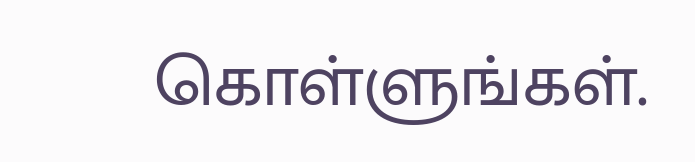கொள்ளுங்கள்.